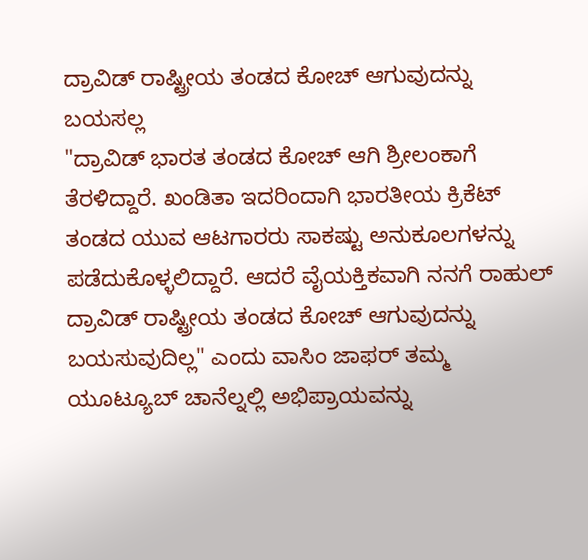ದ್ರಾವಿಡ್ ರಾಷ್ಟ್ರೀಯ ತಂಡದ ಕೋಚ್ ಆಗುವುದನ್ನು ಬಯಸಲ್ಲ
"ದ್ರಾವಿಡ್ ಭಾರತ ತಂಡದ ಕೋಚ್ ಆಗಿ ಶ್ರೀಲಂಕಾಗೆ ತೆರಳಿದ್ದಾರೆ. ಖಂಡಿತಾ ಇದರಿಂದಾಗಿ ಭಾರತೀಯ ಕ್ರಿಕೆಟ್ ತಂಡದ ಯುವ ಆಟಗಾರರು ಸಾಕಷ್ಟು ಅನುಕೂಲಗಳನ್ನು ಪಡೆದುಕೊಳ್ಳಲಿದ್ದಾರೆ. ಆದರೆ ವೈಯಕ್ತಿಕವಾಗಿ ನನಗೆ ರಾಹುಲ್ ದ್ರಾವಿಡ್ ರಾಷ್ಟ್ರೀಯ ತಂಡದ ಕೋಚ್ ಆಗುವುದನ್ನು ಬಯಸುವುದಿಲ್ಲ" ಎಂದು ವಾಸಿಂ ಜಾಫರ್ ತಮ್ಮ ಯೂಟ್ಯೂಬ್ ಚಾನೆಲ್ನಲ್ಲಿ ಅಭಿಪ್ರಾಯವನ್ನು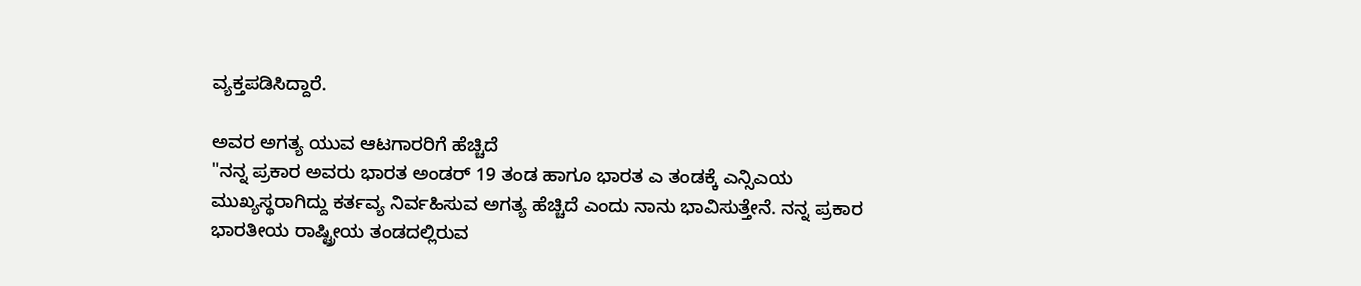ವ್ಯಕ್ತಪಡಿಸಿದ್ದಾರೆ.

ಅವರ ಅಗತ್ಯ ಯುವ ಆಟಗಾರರಿಗೆ ಹೆಚ್ಚಿದೆ
"ನನ್ನ ಪ್ರಕಾರ ಅವರು ಭಾರತ ಅಂಡರ್ 19 ತಂಡ ಹಾಗೂ ಭಾರತ ಎ ತಂಡಕ್ಕೆ ಎನ್ಸಿಎಯ ಮುಖ್ಯಸ್ಥರಾಗಿದ್ದು ಕರ್ತವ್ಯ ನಿರ್ವಹಿಸುವ ಅಗತ್ಯ ಹೆಚ್ಚಿದೆ ಎಂದು ನಾನು ಭಾವಿಸುತ್ತೇನೆ. ನನ್ನ ಪ್ರಕಾರ ಭಾರತೀಯ ರಾಷ್ಟ್ರೀಯ ತಂಡದಲ್ಲಿರುವ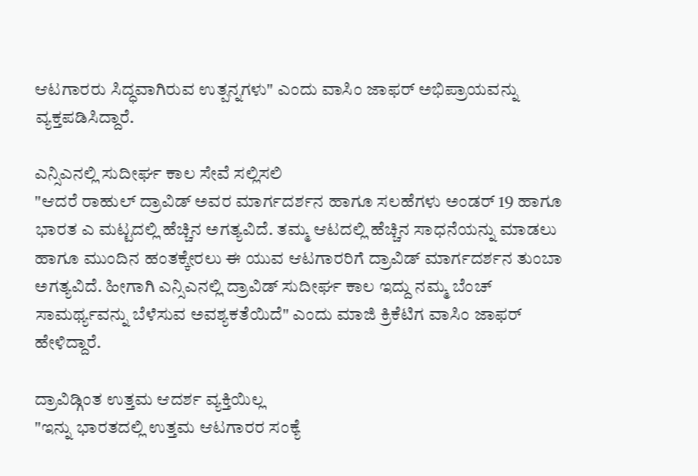ಆಟಗಾರರು ಸಿದ್ಧವಾಗಿರುವ ಉತ್ಪನ್ನಗಳು" ಎಂದು ವಾಸಿಂ ಜಾಫರ್ ಅಭಿಪ್ರಾಯವನ್ನು ವ್ಯಕ್ತಪಡಿಸಿದ್ದಾರೆ.

ಎನ್ಸಿಎನಲ್ಲಿ ಸುದೀರ್ಘ ಕಾಲ ಸೇವೆ ಸಲ್ಲಿಸಲಿ
"ಆದರೆ ರಾಹುಲ್ ದ್ರಾವಿಡ್ ಅವರ ಮಾರ್ಗದರ್ಶನ ಹಾಗೂ ಸಲಹೆಗಳು ಅಂಡರ್ 19 ಹಾಗೂ ಭಾರತ ಎ ಮಟ್ಟದಲ್ಲಿ ಹೆಚ್ಚಿನ ಅಗತ್ಯವಿದೆ. ತಮ್ಮ ಆಟದಲ್ಲಿ ಹೆಚ್ಚಿನ ಸಾಧನೆಯನ್ನು ಮಾಡಲು ಹಾಗೂ ಮುಂದಿನ ಹಂತಕ್ಕೇರಲು ಈ ಯುವ ಆಟಗಾರರಿಗೆ ದ್ರಾವಿಡ್ ಮಾರ್ಗದರ್ಶನ ತುಂಬಾ ಅಗತ್ಯವಿದೆ. ಹೀಗಾಗಿ ಎನ್ಸಿಎನಲ್ಲಿ ದ್ರಾವಿಡ್ ಸುದೀರ್ಘ ಕಾಲ ಇದ್ದು ನಮ್ಮ ಬೆಂಚ್ ಸಾಮರ್ಥ್ಯವನ್ನು ಬೆಳೆಸುವ ಅವಶ್ಯಕತೆಯಿದೆ" ಎಂದು ಮಾಜಿ ಕ್ರಿಕೆಟಿಗ ವಾಸಿಂ ಜಾಫರ್ ಹೇಳಿದ್ದಾರೆ.

ದ್ರಾವಿಡ್ಗಿಂತ ಉತ್ತಮ ಆದರ್ಶ ವ್ಯಕ್ತಿಯಿಲ್ಲ
"ಇನ್ನು ಭಾರತದಲ್ಲಿ ಉತ್ತಮ ಆಟಗಾರರ ಸಂಕ್ಯೆ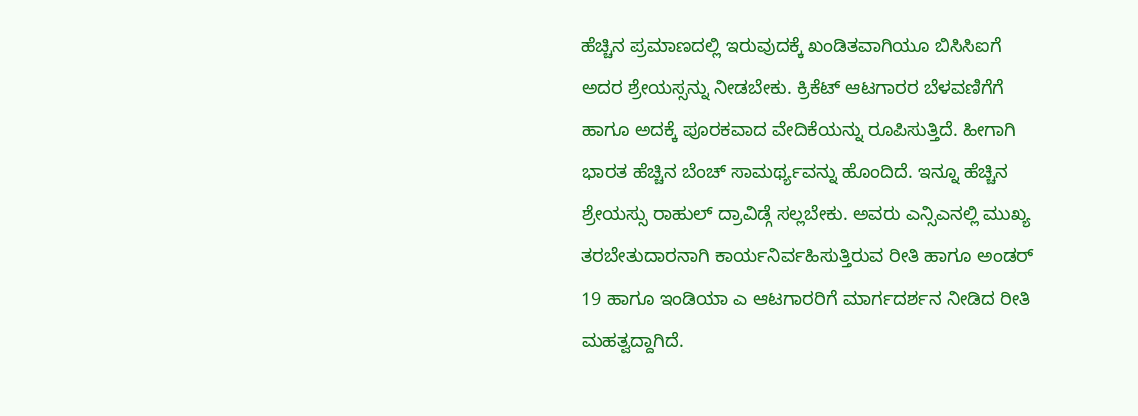ಹೆಚ್ಚಿನ ಪ್ರಮಾಣದಲ್ಲಿ ಇರುವುದಕ್ಕೆ ಖಂಡಿತವಾಗಿಯೂ ಬಿಸಿಸಿಐಗೆ ಅದರ ಶ್ರೇಯಸ್ಸನ್ನು ನೀಡಬೇಕು. ಕ್ರಿಕೆಟ್ ಆಟಗಾರರ ಬೆಳವಣಿಗೆಗೆ ಹಾಗೂ ಅದಕ್ಕೆ ಪೂರಕವಾದ ವೇದಿಕೆಯನ್ನು ರೂಪಿಸುತ್ತಿದೆ. ಹೀಗಾಗಿ ಭಾರತ ಹೆಚ್ಚಿನ ಬೆಂಚ್ ಸಾಮರ್ಥ್ಯವನ್ನು ಹೊಂದಿದೆ. ಇನ್ನೂ ಹೆಚ್ಚಿನ ಶ್ರೇಯಸ್ಸು ರಾಹುಲ್ ದ್ರಾವಿಡ್ಗೆ ಸಲ್ಲಬೇಕು. ಅವರು ಎನ್ಸಿಎನಲ್ಲಿ ಮುಖ್ಯ ತರಬೇತುದಾರನಾಗಿ ಕಾರ್ಯನಿರ್ವಹಿಸುತ್ತಿರುವ ರೀತಿ ಹಾಗೂ ಅಂಡರ್ 19 ಹಾಗೂ ಇಂಡಿಯಾ ಎ ಆಟಗಾರರಿಗೆ ಮಾರ್ಗದರ್ಶನ ನೀಡಿದ ರೀತಿ ಮಹತ್ವದ್ದಾಗಿದೆ.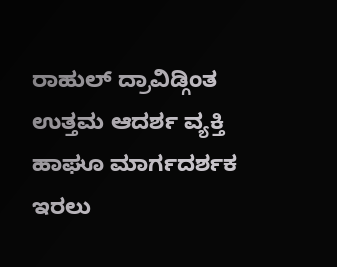ರಾಹುಲ್ ದ್ರಾವಿಡ್ಗಿಂತ ಉತ್ತಮ ಆದರ್ಶ ವ್ಯಕ್ತಿ ಹಾಘೂ ಮಾರ್ಗದರ್ಶಕ ಇರಲು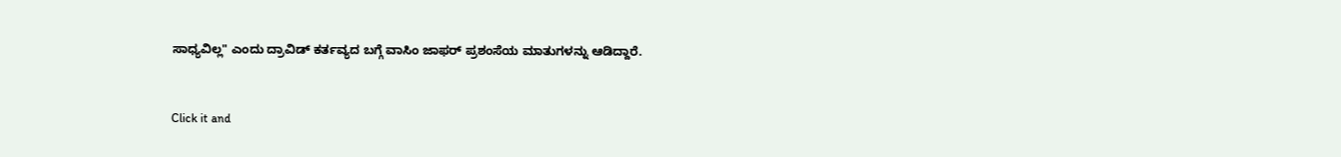ಸಾಧ್ಯವಿಲ್ಲ" ಎಂದು ದ್ರಾವಿಡ್ ಕರ್ತವ್ಯದ ಬಗ್ಗೆ ವಾಸಿಂ ಜಾಫರ್ ಪ್ರಶಂಸೆಯ ಮಾತುಗಳನ್ನು ಆಡಿದ್ದಾರೆ.


Click it and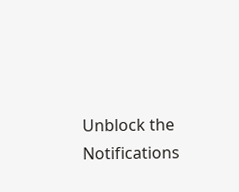Unblock the Notifications